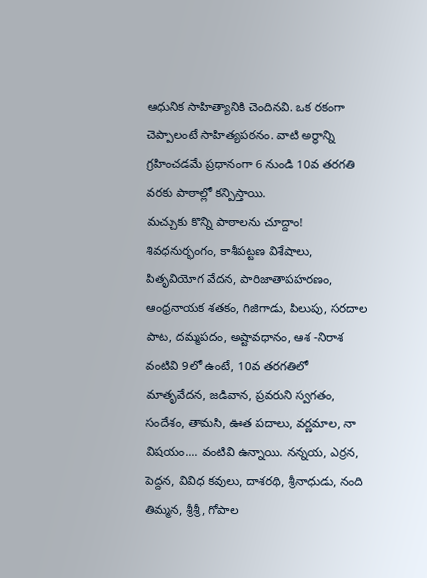ఆధునిక సాహిత్యానికి చెందినవి. ఒక రకంగా చెప్పాలంటే సాహిత్యపఠనం. వాటి అర్ధాన్ని గ్రహించడమే ప్రధానంగా 6 నుండి 10వ తరగతి వరకు పాఠాల్లో కన్పిస్తాయి.
మచ్చుకు కొన్ని పాఠాలను చూద్దాం! శివధనుర్భంగం, కాశీపట్టణ విశేషాలు, పితృవియోగ వేదన, పారిజాతాపహరణం, ఆంధ్రనాయక శతకం, గిజిగాడు, పిలుపు, సరదాల పాట, దమ్మపదం, అష్టావధానం, ఆశ -నిరాశ వంటివి 9లో ఉంటే, 10వ తరగతిలో మాతృవేదన, జడివాన, ప్రవరుని స్వగతం, సందేశం, తామసి, ఊత పదాలు, వర్ణమాల, నా విషయం.... వంటివి ఉన్నాయి. నన్నయ, ఎర్రన, పెద్దన, వివిధ కవులు, దాశరథి, శ్రీనాధుడు, నంది తిమ్మన, శ్రీశ్రీ, గోపాల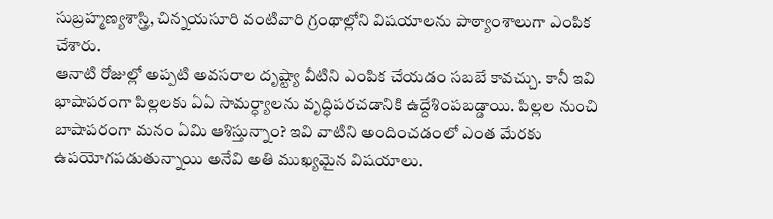సుబ్రహ్మణ్యశాస్త్రి, చిన్నయసూరి వంటివారి గ్రంథాల్లోని విషయాలను పాఠ్యాంశాలుగా ఎంపిక చేశారు.
ఆనాటి రోజుల్లో అప్పటి అవసరాల దృష్ట్యా వీటిని ఎంపిక చేయడం సబబే కావచ్చు. కానీ ఇవి భాషాపరంగా పిల్లలకు ఏఏ సామర్ధ్యాలను వృద్ధిపరచడానికి ఉద్దేశింపబడ్డాయి. పిల్లల నుంచి బాషాపరంగా మనం ఏమి ఆశిస్తున్నాం? ఇవి వాటిని అందించడంలో ఎంత మేరకు ఉపయోగపడుతున్నాయి అనేవి అతి ముఖ్యమైన విషయాలు.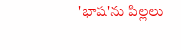'భాష'ను పిల్లలు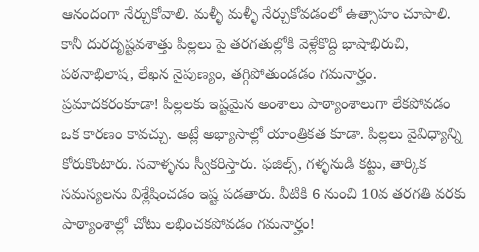ఆనందంగా నేర్చుకోవాలి. మళ్ళీ మళ్ళీ నేర్చుకోవడంలో ఉత్సాహం చూపాలి. కానీ దురదృష్టవశాత్తు పిల్లలు పై తరగతుల్లోకి వెళ్లేకొద్ది భాషాభిరుచి, పఠనాభిలాష, లేఖన నైపుణ్యం, తగ్గిపోతుండడం గమనార్హం. ప్రమాదకరంకూడా! పిల్లలకు ఇష్టమైన అంశాలు పాఠ్యాంశాలుగా లేకపోవడం ఒక కారణం కావచ్చు. అట్లే అభ్యాసాల్లో యాంత్రికత కూడా. పిల్లలు వైవిధ్యాన్ని కోరుకొంటారు. సవాళ్ళను స్వీకరిస్తారు. ఫజిల్స్, గళ్ళనుడి కట్టు, తార్కిక సమస్యలను విశ్లేషించడం ఇష్ట పడతారు. వీటికి 6 నుంచి 10వ తరగతి వరకు పాఠ్యాంశాల్లో చోటు లభించకపోవడం గమనార్హం!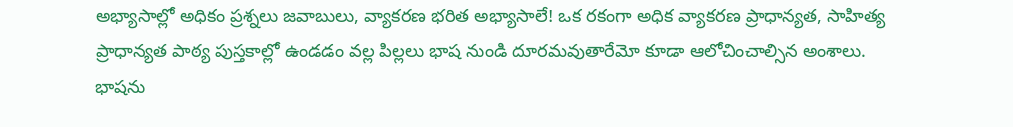అభ్యాసాల్లో అధికం ప్రశ్నలు జవాబులు, వ్యాకరణ భరిత అభ్యాసాలే! ఒక రకంగా అధిక వ్యాకరణ ప్రాధాన్యత, సాహిత్య ప్రాధాన్యత పాఠ్య పుస్తకాల్లో ఉండడం వల్ల పిల్లలు భాష నుండి దూరమవుతారేమో కూడా ఆలోచించాల్సిన అంశాలు.
భాషను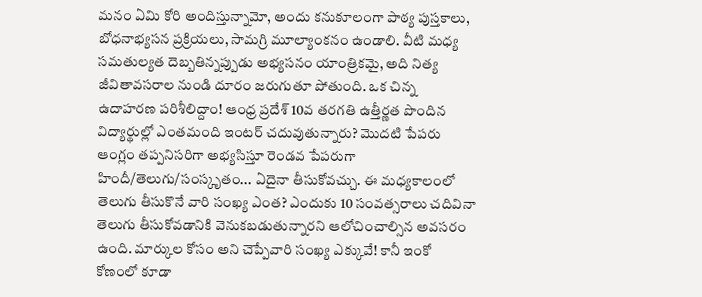మనం ఏమి కోరి అందిస్తున్నామో, అందు కనుకూలంగా పాఠ్య పుస్తకాలు, బోధనాభ్యసన ప్రక్రియలు, సామగ్రి మూల్యాంకనం ఉండాలి. వీటి మధ్య సమతుల్యత దెబ్బతిన్నప్పుడు అభ్యసనం యాంత్రికమై, అది నిత్య జీవితావసరాల నుండి దూరం జరుగుతూ పోతుంది. ఒక చిన్న ఉదాహరణ పరిశీలిద్దాం! ఆంధ్ర ప్రదేశ్ 10వ తరగతి ఉత్తీర్ణత పొందిన విద్యార్థుల్లో ఎంతమంది ఇంటర్ చదువుతున్నారు? మొదటి పేపరు ఆంగ్లం తప్పనిసరిగా అభ్యసిస్తూ రెండవ పేపరుగా హిందీ/తెలుగు/సంస్కృతం... ఏదైనా తీసుకోవచ్చు. ఈ మధ్యకాలంలో తెలుగు తీసుకొనే వారి సంఖ్య ఎంత? ఎందుకు 10 సంవత్సరాలు చదివినా తెలుగు తీసుకోవడానికి వెనుకబడుతున్నారని ఆలోచించాల్సిన అవసరం ఉంది. మార్కుల కోసం అని చెప్పేవారి సంఖ్య ఎక్కువే! కానీ ఇంకో కోణంలో కూడా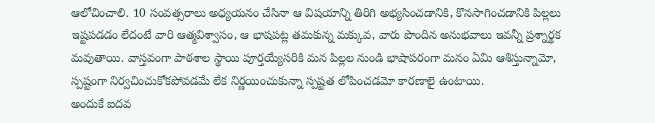ఆలోచించాలి. 10 సంవత్సరాలు అధ్యయనం చేసినా ఆ విషయాన్ని తిరిగి అభ్యసించడానికి, కొనసాగించడానికి పిల్లలు ఇష్టపడడం లేదంటే వారి ఆత్మవిశ్వాసం, ఆ భాషపట్ల తమకున్న మక్కువ, వారు పొందిన అనుభవాలు ఇవన్నీ ప్రశ్నార్థక మవుతాయి. వాస్తవంగా పాఠశాల స్థాయి పూర్తయ్యేసరికి మన పిల్లల నుండి భాషాపరంగా మనం ఏమి ఆశిస్తున్నామో, స్పష్టంగా నిర్వచించుకోకపోవడమే లేక నిర్ణయించుకున్నా స్పష్టత లోపించడమో కారణాలై ఉంటాయి.
అందుకే ఐదవ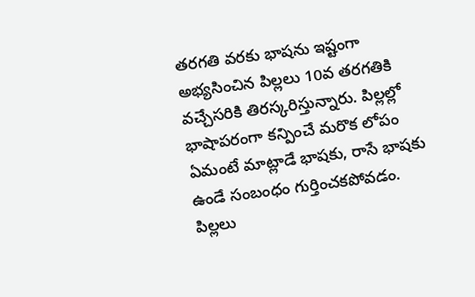తరగతి వరకు భాషను ఇష్టంగా అభ్యసించిన పిల్లలు 10వ తరగతికి వచ్చేసరికి తిరస్కరిస్తున్నారు. పిల్లల్లో భాషాపరంగా కన్పించే మరొక లోపం ఏమంటే మాట్లాడే భాషకు, రాసే భాషకు ఉండే సంబంధం గుర్తించకపోవడం.
పిల్లలు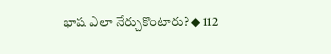భాష ఎలా నేర్చుకొంటారు? ◆ 112